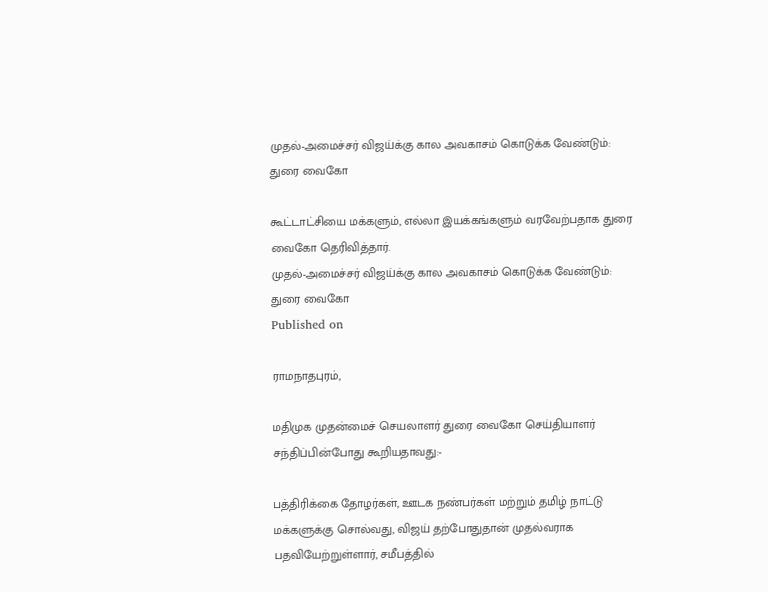முதல்-அமைச்சர் விஜய்க்கு கால அவகாசம் கொடுக்க வேண்டும்: துரை வைகோ

கூட்டாட்சியை மக்களும், எல்லா இயக்கங்களும் வரவேற்பதாக துரை வைகோ தெரிவித்தார்.
முதல்-அமைச்சர் விஜய்க்கு கால அவகாசம் கொடுக்க வேண்டும்: துரை வைகோ
Published on

ராமநாதபுரம்,

மதிமுக முதன்மைச் செயலாளர் துரை வைகோ செய்தியாளர் சந்திப்பின்போது கூறியதாவது:-

பத்திரிக்கை தோழர்கள், ஊடக நண்பர்கள் மற்றும் தமிழ் நாட்டு மக்களுக்கு சொல்வது, விஜய் தற்போதுதான் முதல்வராக பதவியேற்றுள்ளார், சமீபத்தில்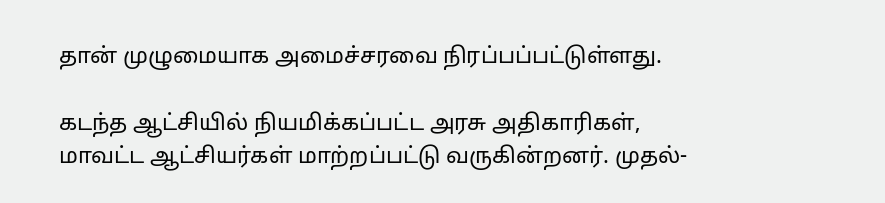தான் முழுமையாக அமைச்சரவை நிரப்பப்பட்டுள்ளது.

கடந்த ஆட்சியில் நியமிக்கப்பட்ட அரசு அதிகாரிகள், மாவட்ட ஆட்சியர்கள் மாற்றப்பட்டு வருகின்றனர். முதல்-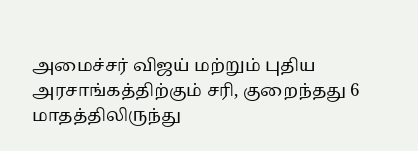அமைச்சர் விஜய் மற்றும் புதிய அரசாங்கத்திற்கும் சரி, குறைந்தது 6 மாதத்திலிருந்து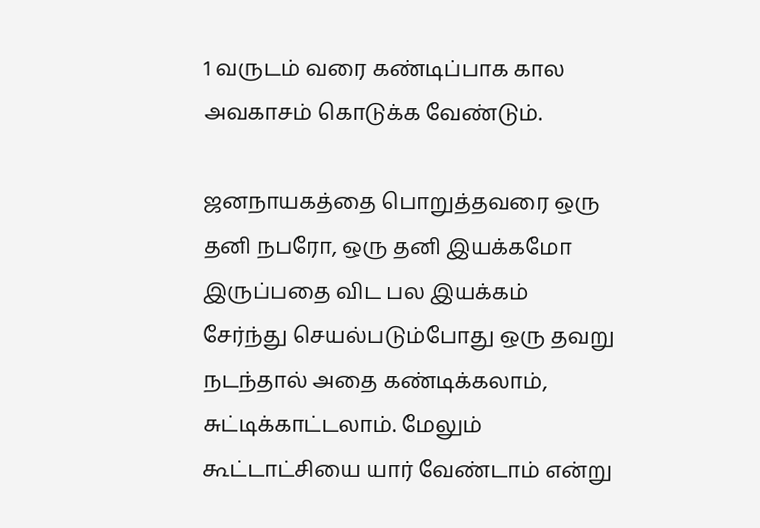1 வருடம் வரை கண்டிப்பாக கால அவகாசம் கொடுக்க வேண்டும்.

ஜனநாயகத்தை பொறுத்தவரை ஒரு தனி நபரோ, ஒரு தனி இயக்கமோ இருப்பதை விட பல இயக்கம் சேர்ந்து செயல்படும்போது ஒரு தவறு நடந்தால் அதை கண்டிக்கலாம், சுட்டிக்காட்டலாம். மேலும் கூட்டாட்சியை யார் வேண்டாம் என்று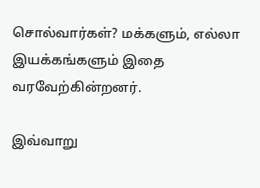சொல்வார்கள்? மக்களும், எல்லா இயக்கங்களும் இதை வரவேற்கின்றனர்.

இவ்வாறு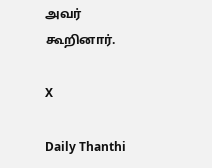அவர் கூறினார்.

X

Daily Thanthi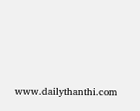www.dailythanthi.com